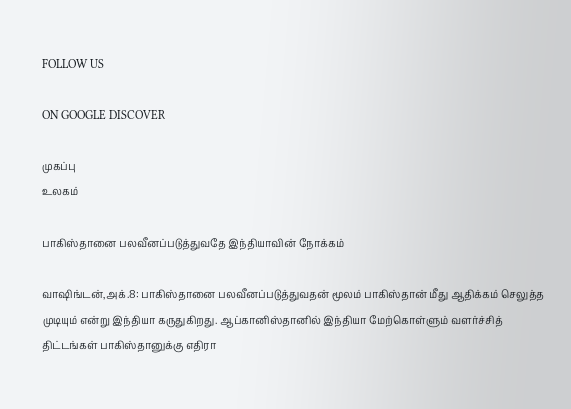FOLLOW US

ON GOOGLE DISCOVER

முகப்பு
உலகம்

பாகிஸ்தானை பலவீனப்படுத்துவதே இந்தியாவின் நோக்கம்

வாஷிங்டன்,அக்.8: பாகிஸ்தானை பலவீனப்படுத்துவதன் மூலம் பாகிஸ்தான் மீது ஆதிக்கம் செலுத்த முடியும் என்று இந்தியா கருதுகிறது. ஆப்கானிஸ்தானில் இந்தியா மேற்கொள்ளும் வளர்ச்சித் திட்டங்கள் பாகிஸ்தானுக்கு எதிரா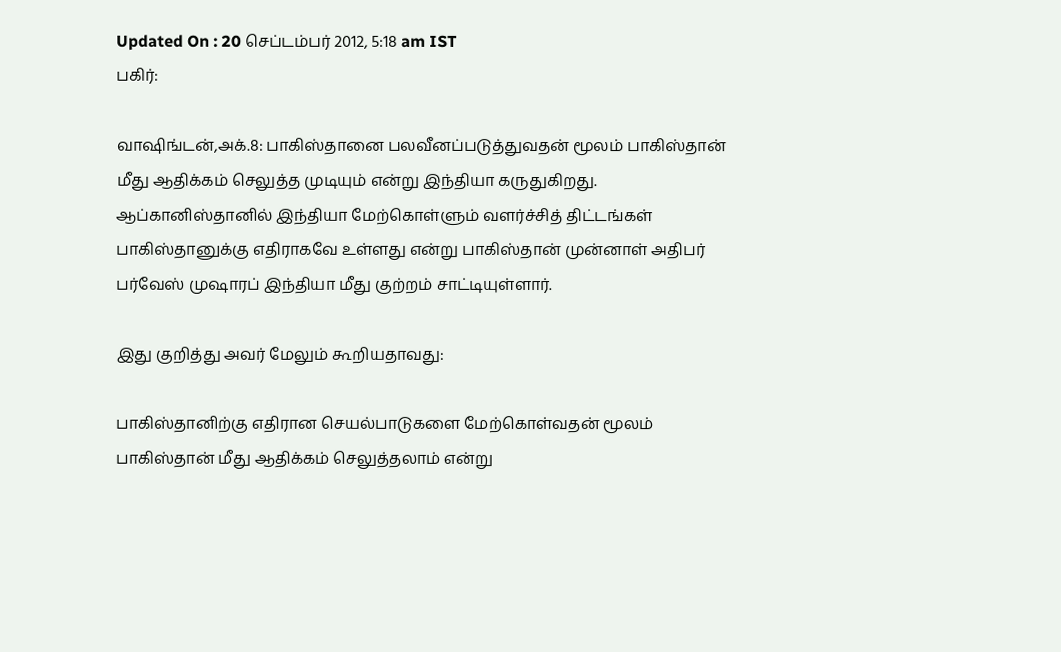Updated On : 20 செப்டம்பர் 2012, 5:18 am IST
பகிர்:

வாஷிங்டன்,அக்.8: பாகிஸ்தானை பலவீனப்படுத்துவதன் மூலம் பாகிஸ்தான் மீது ஆதிக்கம் செலுத்த முடியும் என்று இந்தியா கருதுகிறது. ஆப்கானிஸ்தானில் இந்தியா மேற்கொள்ளும் வளர்ச்சித் திட்டங்கள் பாகிஸ்தானுக்கு எதிராகவே உள்ளது என்று பாகிஸ்தான் முன்னாள் அதிபர் பர்வேஸ் முஷாரப் இந்தியா மீது குற்றம் சாட்டியுள்ளார்.

இது குறித்து அவர் மேலும் கூறியதாவது:

பாகிஸ்தானிற்கு எதிரான செயல்பாடுகளை மேற்கொள்வதன் மூலம் பாகிஸ்தான் மீது ஆதிக்கம் செலுத்தலாம் என்று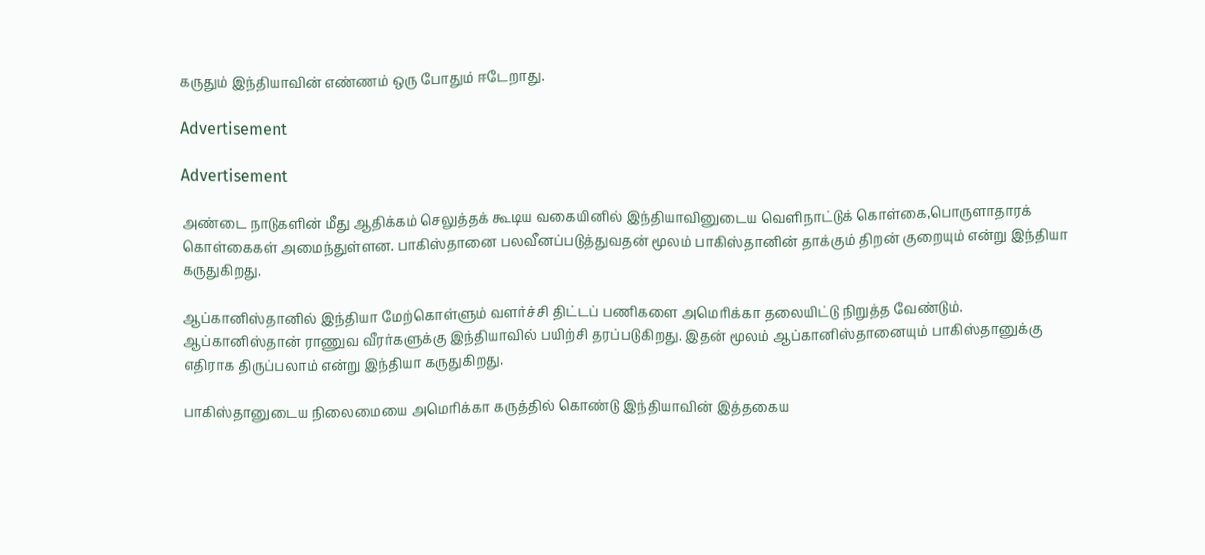கருதும் இந்தியாவின் எண்ணம் ஒரு போதும் ஈடேறாது.

Advertisement

Advertisement

அண்டை நாடுகளின் மீது ஆதிக்கம் செலுத்தக் கூடிய வகையினில் இந்தியாவினுடைய வெளிநாட்டுக் கொள்கை,பொருளாதாரக் கொள்கைகள் அமைந்துள்ளன. பாகிஸ்தானை பலவீனப்படுத்துவதன் மூலம் பாகிஸ்தானின் தாக்கும் திறன் குறையும் என்று இந்தியா கருதுகிறது.

ஆப்கானிஸ்தானில் இந்தியா மேற்கொள்ளும் வளர்ச்சி திட்டப் பணிகளை அமெரிக்கா தலையிட்டு நிறுத்த வேண்டும். ஆப்கானிஸ்தான் ராணுவ வீரர்களுக்கு இந்தியாவில் பயிற்சி தரப்படுகிறது. இதன் மூலம் ஆப்கானிஸ்தானையும் பாகிஸ்தானுக்கு எதிராக திருப்பலாம் என்று இந்தியா கருதுகிறது.

பாகிஸ்தானுடைய நிலைமையை அமெரிக்கா கருத்தில் கொண்டு இந்தியாவின் இத்தகைய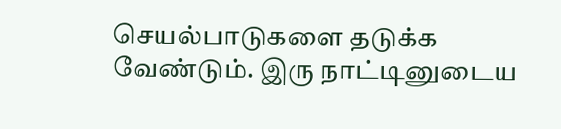செயல்பாடுகளை தடுக்க வேண்டும். இரு நாட்டினுடைய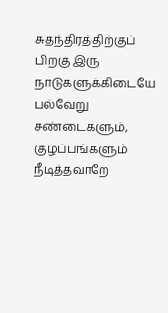சுதந்திரத்திற்குப் பிறகு இரு நாடுகளுக்கிடையே பல்வேறு சண்டைகளும், குழப்பங்களும் நீடித்தவாறே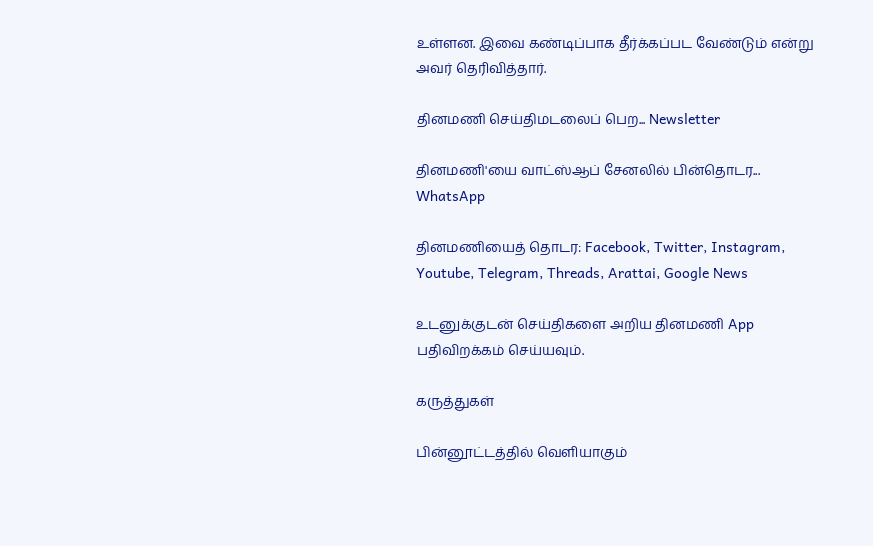உள்ளன. இவை கண்டிப்பாக தீர்க்கப்பட வேண்டும் என்று அவர் தெரிவித்தார்.

தினமணி செய்திமடலைப் பெற... Newsletter

தினமணி'யை வாட்ஸ்ஆப் சேனலில் பின்தொடர... WhatsApp

தினமணியைத் தொடர: Facebook, Twitter, Instagram, Youtube, Telegram, Threads, Arattai, Google News

உடனுக்குடன் செய்திகளை அறிய தினமணி App பதிவிறக்கம் செய்யவும்.

கருத்துகள்

பின்னூட்டத்தில் வெளியாகும்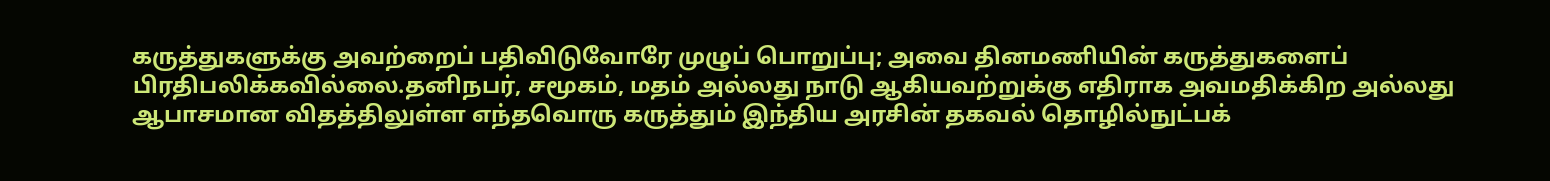கருத்துகளுக்கு அவற்றைப் பதிவிடுவோரே முழுப் பொறுப்பு; அவை தினமணியின் கருத்துகளைப் பிரதிபலிக்கவில்லை.தனிநபர், சமூகம், மதம் அல்லது நாடு ஆகியவற்றுக்கு எதிராக அவமதிக்கிற அல்லது ஆபாசமான விதத்திலுள்ள எந்தவொரு கருத்தும் இந்திய அரசின் தகவல் தொழில்நுட்பக்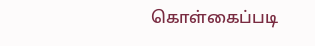கொள்கைப்படி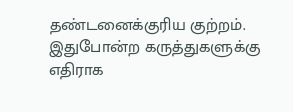தண்டனைக்குரிய குற்றம். இதுபோன்ற கருத்துகளுக்கு எதிராக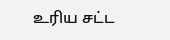உரிய சட்ட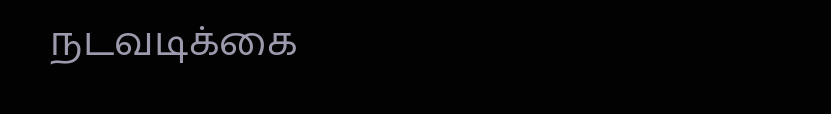நடவடிக்கை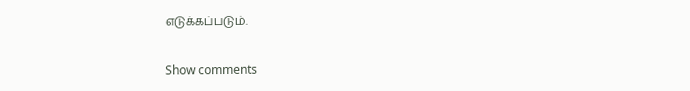எடுக்கப்படும்.

Show comments